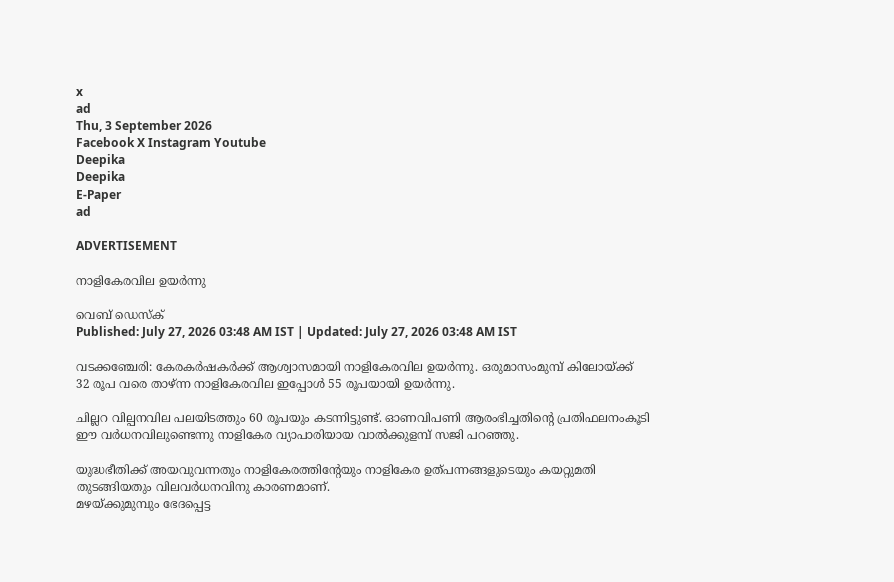x
ad
Thu, 3 September 2026
Facebook X Instagram Youtube
Deepika
Deepika
E-Paper
ad

ADVERTISEMENT

നാളികേരവില ഉയർന്നു

വെബ് ഡെസ്ക്
Published: July 27, 2026 03:48 AM IST | Updated: July 27, 2026 03:48 AM IST

വടക്കഞ്ചേരി: കേരകർഷകർക്ക് ആശ്വാസമായി നാളികേരവില ഉയർന്നു. ഒരുമാസംമുമ്പ് കിലോയ്ക്ക് 32 രൂപ വരെ താഴ്ന്ന നാളികേരവില ഇപ്പോൾ 55 രൂപയായി ഉയർന്നു.

ചില്ലറ വില്പനവില പലയിടത്തും 60 രൂപയും കടന്നിട്ടുണ്ട്. ഓണവിപണി ആരംഭിച്ചതിന്‍റെ പ്രതിഫലനംകൂടി ഈ വർധനവിലുണ്ടെന്നു നാളികേര വ്യാപാരിയായ വാൽക്കുളമ്പ് സജി പറഞ്ഞു.

യുദ്ധഭീതിക്ക് അയവുവന്നതും നാളികേരത്തിന്‍റേയും നാളികേര ഉത്പന്നങ്ങളുടെയും കയറ്റുമതി തുടങ്ങിയതും വിലവർധനവിനു കാരണമാണ്.
മഴയ്ക്കുമുമ്പും ഭേദപ്പെട്ട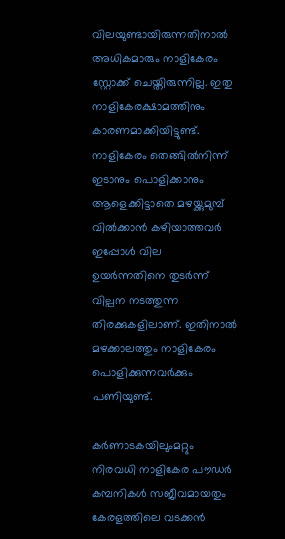വിലയുണ്ടായിരുന്നതിനാൽ അധികമാരും നാളികേരം സ്റ്റോക്ക് ചെയ്തിരുന്നില്ല. ഇതു നാളികേരക്ഷാമത്തിനും കാരണമാക്കിയിട്ടുണ്ട്.
നാളികേരം തെങ്ങിൽനിന്ന് ഇടാനും പൊളിക്കാനും ആളെക്കിട്ടാതെ മഴയ്ക്കുമുമ്പ് വിൽക്കാൻ കഴിയാത്തവർ ഇപ്പോൾ വില ഉയർന്നതിനെ തുടർന്ന് വില്പന നടത്തുന്ന തിരക്കുകളിലാണ്. ഇതിനാൽ മഴക്കാലത്തും നാളികേരം പൊളിക്കുന്നവർക്കും പണിയുണ്ട്.

കർണാടകയിലുംമറ്റും നിരവധി നാളികേര പൗഡർ കമ്പനികൾ സജീവമായതും കേരളത്തിലെ വടക്കൻ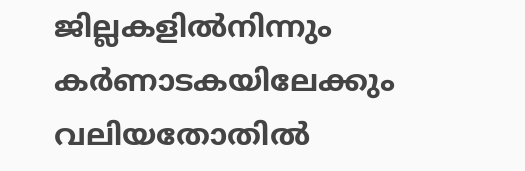ജില്ലകളിൽനിന്നും കർണാടകയിലേക്കും വലിയതോതിൽ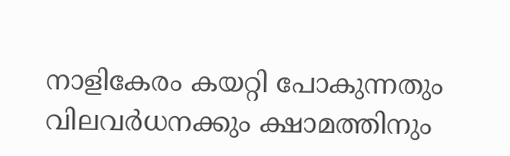നാളികേരം കയറ്റി പോകുന്നതും വിലവർധനക്കും ക്ഷാമത്തിനും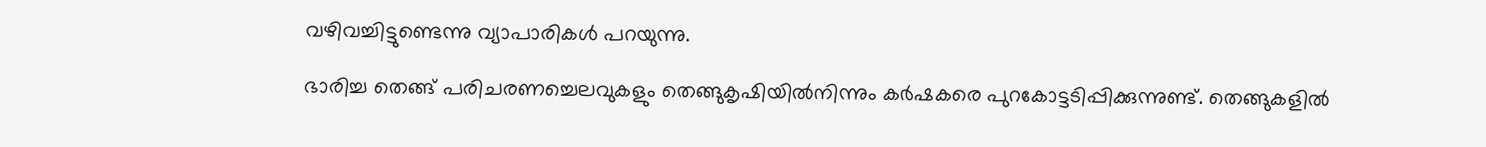വഴിവച്ചിട്ടുണ്ടെന്നു വ്യാപാരികൾ പറയുന്നു.

ഭാരിച്ച തെങ്ങ് പരിചരണച്ചെലവുകളും തെങ്ങുകൃഷിയിൽനിന്നും കർഷകരെ പുറകോട്ടടിപ്പിക്കുന്നുണ്ട്. തെങ്ങുകളിൽ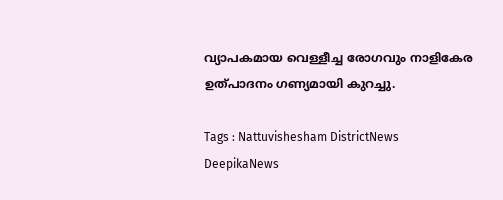വ്യാപകമായ വെള്ളീച്ച രോഗവും നാളികേര ഉത്പാദനം ഗണ്യമായി കുറച്ചു.

Tags : Nattuvishesham DistrictNews DeepikaNews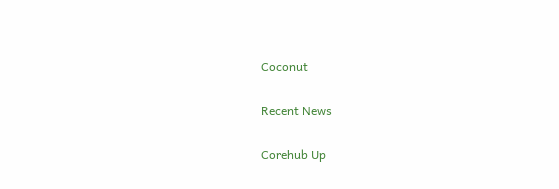Coconut

Recent News

Corehub Up